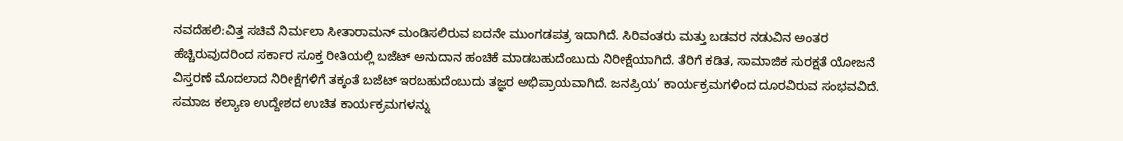ನವದೆಹಲಿ:ವಿತ್ತ ಸಚಿವೆ ನಿರ್ಮಲಾ ಸೀತಾರಾಮನ್ ಮಂಡಿಸಲಿರುವ ಐದನೇ ಮುಂಗಡಪತ್ರ ಇದಾಗಿದೆ. ಸಿರಿವಂತರು ಮತ್ತು ಬಡವರ ನಡುವಿನ ಅಂತರ ಹೆಚ್ಚಿರುವುದರಿಂದ ಸರ್ಕಾರ ಸೂಕ್ತ ರೀತಿಯಲ್ಲಿ ಬಜೆಟ್ ಅನುದಾನ ಹಂಚಿಕೆ ಮಾಡಬಹುದೆಂಬುದು ನಿರೀಕ್ಷೆಯಾಗಿದೆ. ತೆರಿಗೆ ಕಡಿತ, ಸಾಮಾಜಿಕ ಸುರಕ್ಷತೆ ಯೋಜನೆ ವಿಸ್ತರಣೆ ಮೊದಲಾದ ನಿರೀಕ್ಷೆಗಳಿಗೆ ತಕ್ಕಂತೆ ಬಜೆಟ್ ಇರಬಹುದೆಂಬುದು ತಜ್ಞರ ಅಭಿಪ್ರಾಯವಾಗಿದೆ. ಜನಪ್ರಿಯ’ ಕಾರ್ಯಕ್ರಮಗಳಿಂದ ದೂರವಿರುವ ಸಂಭವವಿದೆ. ಸಮಾಜ ಕಲ್ಯಾಣ ಉದ್ದೇಶದ ಉಚಿತ ಕಾರ್ಯಕ್ರಮಗಳನ್ನು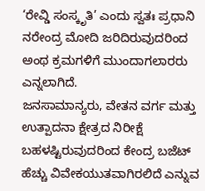‘ರೇವ್ಡಿ ಸಂಸ್ಕೃತಿ’ ಎಂದು ಸ್ವತಃ ಪ್ರಧಾನಿ ನರೇಂದ್ರ ಮೋದಿ ಜರಿದಿರುವುದರಿಂದ ಅಂಥ ಕ್ರಮಗಳಿಗೆ ಮುಂದಾಗಲಾರರು ಎನ್ನಲಾಗಿದೆ.
ಜನಸಾಮಾನ್ಯರು, ವೇತನ ವರ್ಗ ಮತ್ತು ಉತ್ಪಾದನಾ ಕ್ಷೇತ್ರದ ನಿರೀಕ್ಷೆ ಬಹಳಷ್ಟಿರುವುದರಿಂದ ಕೇಂದ್ರ ಬಜೆಟ್ ಹೆಚ್ಚು ವಿವೇಕಯುತವಾಗಿರಲಿದೆ ಎನ್ನುವ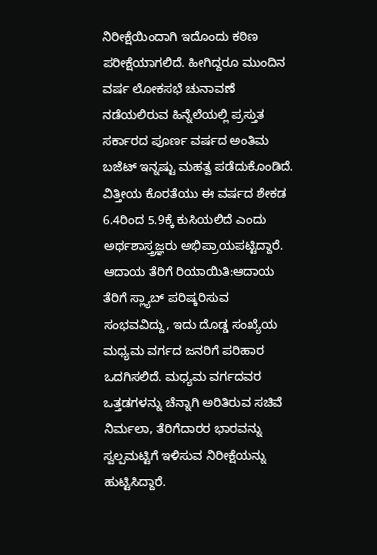ನಿರೀಕ್ಷೆಯಿಂದಾಗಿ ಇದೊಂದು ಕಠಿಣ ಪರೀಕ್ಷೆಯಾಗಲಿದೆ. ಹೀಗಿದ್ದರೂ ಮುಂದಿನ ವರ್ಷ ಲೋಕಸಭೆ ಚುನಾವಣೆ ನಡೆಯಲಿರುವ ಹಿನ್ನೆಲೆಯಲ್ಲಿ ಪ್ರಸ್ತುತ ಸರ್ಕಾರದ ಪೂರ್ಣ ವರ್ಷದ ಅಂತಿಮ ಬಜೆಟ್ ಇನ್ನಷ್ಟು ಮಹತ್ವ ಪಡೆದುಕೊಂಡಿದೆ. ವಿತ್ತೀಯ ಕೊರತೆಯು ಈ ವರ್ಷದ ಶೇಕಡ 6.4ರಿಂದ 5.9ಕ್ಕೆ ಕುಸಿಯಲಿದೆ ಎಂದು ಅರ್ಥಶಾಸ್ತ್ರಜ್ಞರು ಅಭಿಪ್ರಾಯಪಟ್ಟಿದ್ದಾರೆ.
ಆದಾಯ ತೆರಿಗೆ ರಿಯಾಯಿತಿ:ಆದಾಯ ತೆರಿಗೆ ಸ್ಲ್ಯಾಬ್ ಪರಿಷ್ಕರಿಸುವ ಸಂಭವವಿದ್ದು, ಇದು ದೊಡ್ಡ ಸಂಖ್ಯೆಯ ಮಧ್ಯಮ ವರ್ಗದ ಜನರಿಗೆ ಪರಿಹಾರ ಒದಗಿಸಲಿದೆ. ಮಧ್ಯಮ ವರ್ಗದವರ ಒತ್ತಡಗಳನ್ನು ಚೆನ್ನಾಗಿ ಅರಿತಿರುವ ಸಚಿವೆ ನಿರ್ಮಲಾ, ತೆರಿಗೆದಾರರ ಭಾರವನ್ನು ಸ್ವಲ್ಪಮಟ್ಟಿಗೆ ಇಳಿಸುವ ನಿರೀಕ್ಷೆಯನ್ನು ಹುಟ್ಟಿಸಿದ್ದಾರೆ.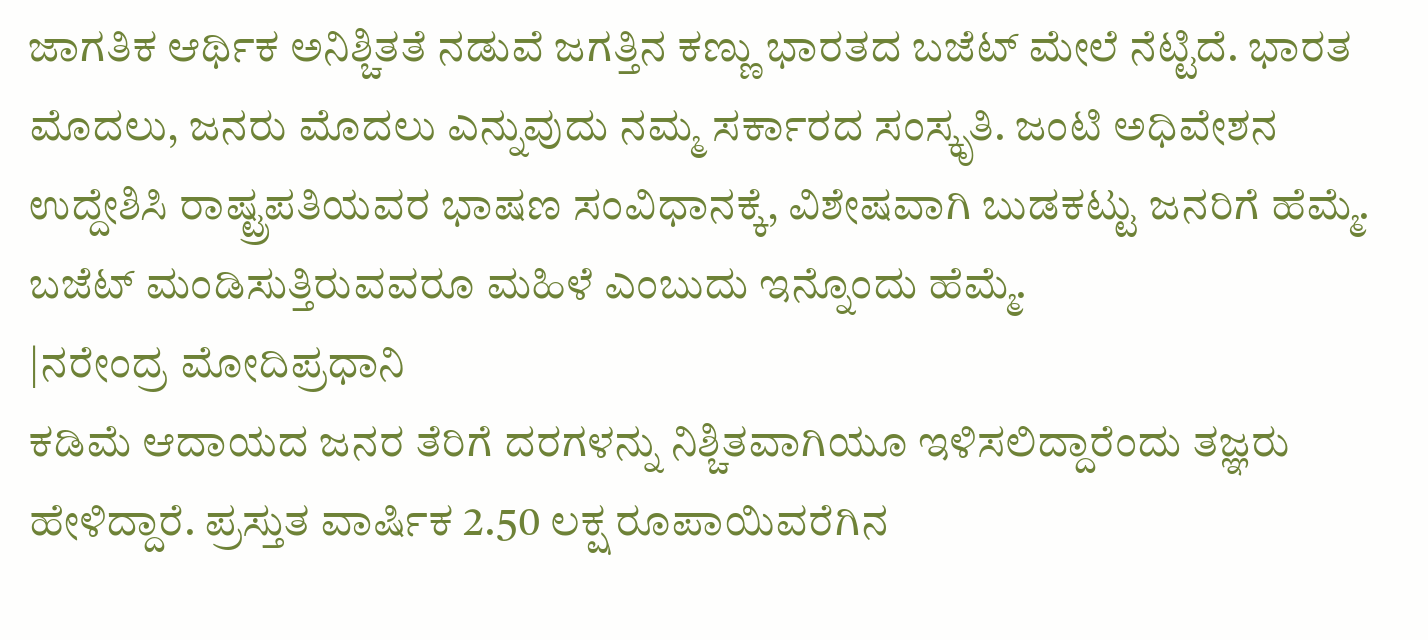ಜಾಗತಿಕ ಆರ್ಥಿಕ ಅನಿಶ್ಚಿತತೆ ನಡುವೆ ಜಗತ್ತಿನ ಕಣ್ಣು ಭಾರತದ ಬಜೆಟ್ ಮೇಲೆ ನೆಟ್ಟಿದೆ. ಭಾರತ ಮೊದಲು, ಜನರು ಮೊದಲು ಎನ್ನುವುದು ನಮ್ಮ ಸರ್ಕಾರದ ಸಂಸ್ಕೃತಿ. ಜಂಟಿ ಅಧಿವೇಶನ ಉದ್ದೇಶಿಸಿ ರಾಷ್ಟ್ರಪತಿಯವರ ಭಾಷಣ ಸಂವಿಧಾನಕ್ಕೆ, ವಿಶೇಷವಾಗಿ ಬುಡಕಟ್ಟು ಜನರಿಗೆ ಹೆಮ್ಮೆ. ಬಜೆಟ್ ಮಂಡಿಸುತ್ತಿರುವವರೂ ಮಹಿಳೆ ಎಂಬುದು ಇನ್ನೊಂದು ಹೆಮ್ಮೆ.
|ನರೇಂದ್ರ ಮೋದಿಪ್ರಧಾನಿ
ಕಡಿಮೆ ಆದಾಯದ ಜನರ ತೆರಿಗೆ ದರಗಳನ್ನು ನಿಶ್ಚಿತವಾಗಿಯೂ ಇಳಿಸಲಿದ್ದಾರೆಂದು ತಜ್ಞರು ಹೇಳಿದ್ದಾರೆ. ಪ್ರಸ್ತುತ ವಾರ್ಷಿಕ 2.50 ಲಕ್ಷ ರೂಪಾಯಿವರೆಗಿನ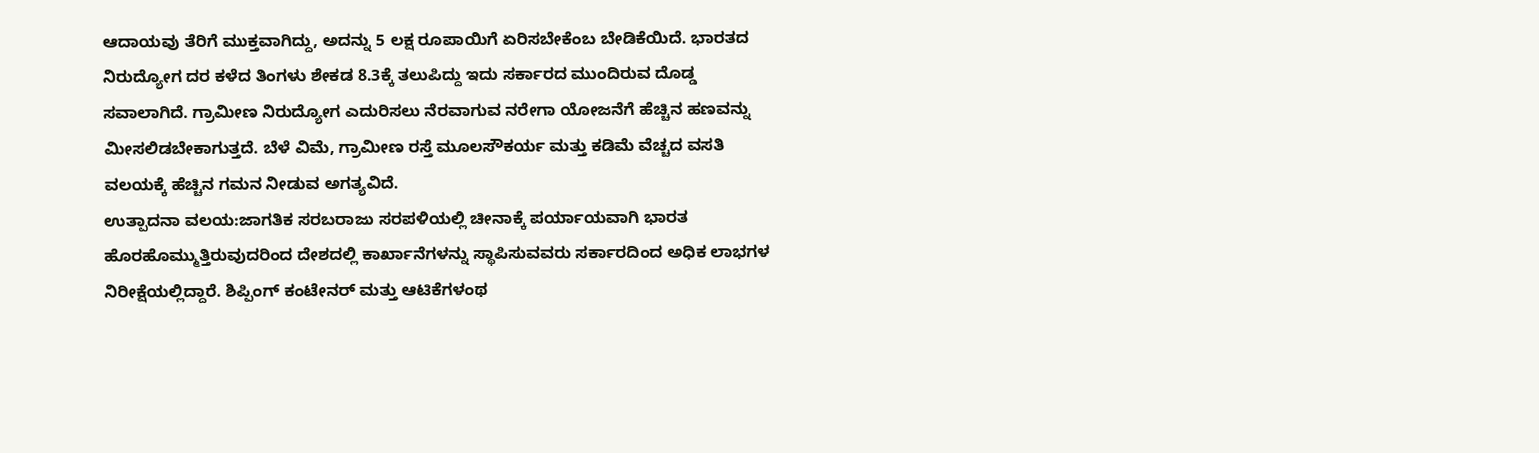ಆದಾಯವು ತೆರಿಗೆ ಮುಕ್ತವಾಗಿದ್ದು, ಅದನ್ನು 5 ಲಕ್ಷ ರೂಪಾಯಿಗೆ ಏರಿಸಬೇಕೆಂಬ ಬೇಡಿಕೆಯಿದೆ. ಭಾರತದ ನಿರುದ್ಯೋಗ ದರ ಕಳೆದ ತಿಂಗಳು ಶೇಕಡ 8.3ಕ್ಕೆ ತಲುಪಿದ್ದು ಇದು ಸರ್ಕಾರದ ಮುಂದಿರುವ ದೊಡ್ಡ ಸವಾಲಾಗಿದೆ. ಗ್ರಾಮೀಣ ನಿರುದ್ಯೋಗ ಎದುರಿಸಲು ನೆರವಾಗುವ ನರೇಗಾ ಯೋಜನೆಗೆ ಹೆಚ್ಚಿನ ಹಣವನ್ನು ಮೀಸಲಿಡಬೇಕಾಗುತ್ತದೆ. ಬೆಳೆ ವಿಮೆ, ಗ್ರಾಮೀಣ ರಸ್ತೆ ಮೂಲಸೌಕರ್ಯ ಮತ್ತು ಕಡಿಮೆ ವೆಚ್ಚದ ವಸತಿ ವಲಯಕ್ಕೆ ಹೆಚ್ಚಿನ ಗಮನ ನೀಡುವ ಅಗತ್ಯವಿದೆ.
ಉತ್ಪಾದನಾ ವಲಯ:ಜಾಗತಿಕ ಸರಬರಾಜು ಸರಪಳಿಯಲ್ಲಿ ಚೀನಾಕ್ಕೆ ಪರ್ಯಾಯವಾಗಿ ಭಾರತ ಹೊರಹೊಮ್ಮುತ್ತಿರುವುದರಿಂದ ದೇಶದಲ್ಲಿ ಕಾರ್ಖಾನೆಗಳನ್ನು ಸ್ಥಾಪಿಸುವವರು ಸರ್ಕಾರದಿಂದ ಅಧಿಕ ಲಾಭಗಳ ನಿರೀಕ್ಷೆಯಲ್ಲಿದ್ದಾರೆ. ಶಿಪ್ಪಿಂಗ್ ಕಂಟೇನರ್ ಮತ್ತು ಆಟಿಕೆಗಳಂಥ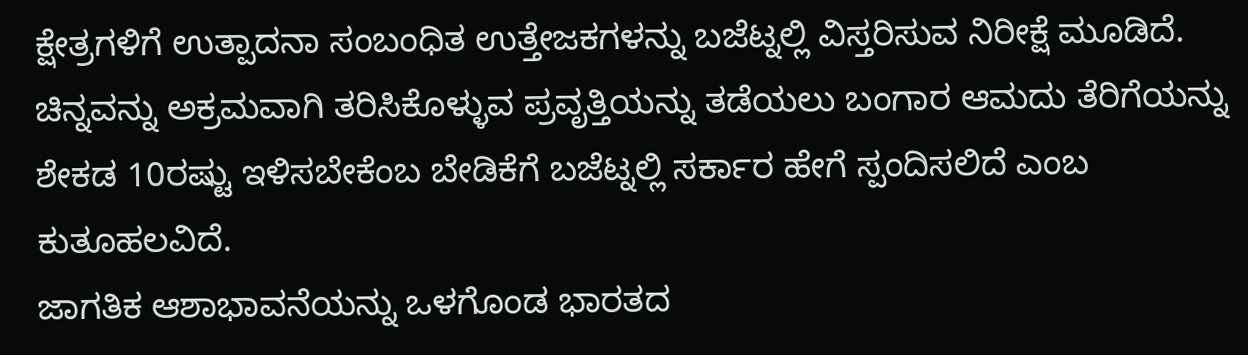ಕ್ಷೇತ್ರಗಳಿಗೆ ಉತ್ಪಾದನಾ ಸಂಬಂಧಿತ ಉತ್ತೇಜಕಗಳನ್ನು ಬಜೆಟ್ನಲ್ಲಿ ವಿಸ್ತರಿಸುವ ನಿರೀಕ್ಷೆ ಮೂಡಿದೆ. ಚಿನ್ನವನ್ನು ಅಕ್ರಮವಾಗಿ ತರಿಸಿಕೊಳ್ಳುವ ಪ್ರವೃತ್ತಿಯನ್ನು ತಡೆಯಲು ಬಂಗಾರ ಆಮದು ತೆರಿಗೆಯನ್ನು ಶೇಕಡ 10ರಷ್ಟು ಇಳಿಸಬೇಕೆಂಬ ಬೇಡಿಕೆಗೆ ಬಜೆಟ್ನಲ್ಲಿ ಸರ್ಕಾರ ಹೇಗೆ ಸ್ಪಂದಿಸಲಿದೆ ಎಂಬ ಕುತೂಹಲವಿದೆ.
ಜಾಗತಿಕ ಆಶಾಭಾವನೆಯನ್ನು ಒಳಗೊಂಡ ಭಾರತದ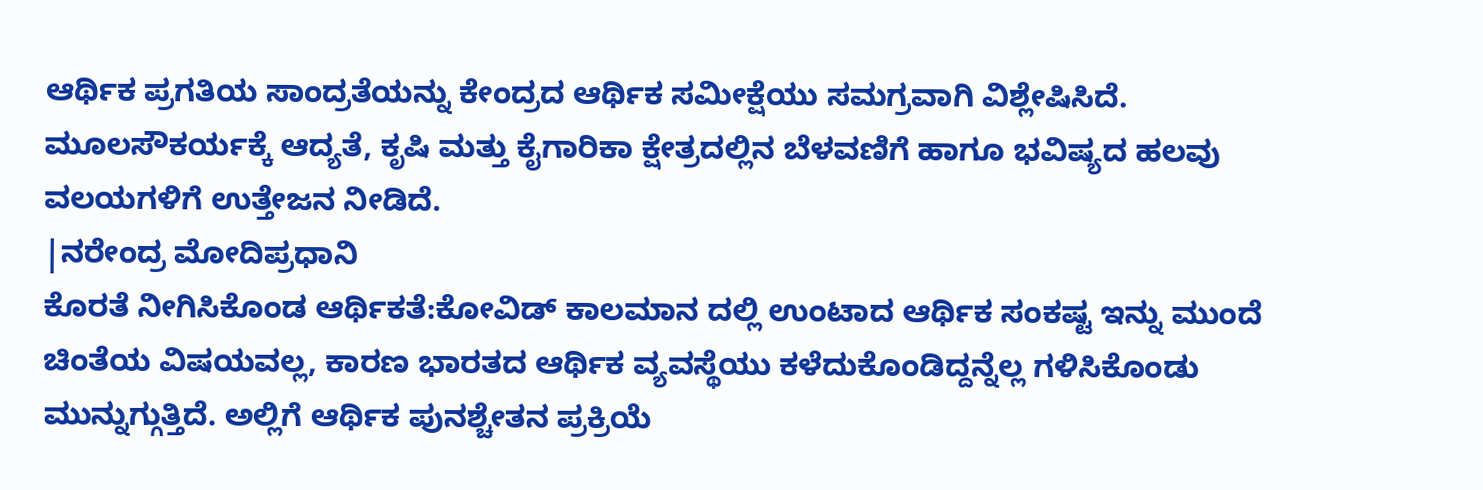ಆರ್ಥಿಕ ಪ್ರಗತಿಯ ಸಾಂದ್ರತೆಯನ್ನು ಕೇಂದ್ರದ ಆರ್ಥಿಕ ಸಮೀಕ್ಷೆಯು ಸಮಗ್ರವಾಗಿ ವಿಶ್ಲೇಷಿಸಿದೆ. ಮೂಲಸೌಕರ್ಯಕ್ಕೆ ಆದ್ಯತೆ, ಕೃಷಿ ಮತ್ತು ಕೈಗಾರಿಕಾ ಕ್ಷೇತ್ರದಲ್ಲಿನ ಬೆಳವಣಿಗೆ ಹಾಗೂ ಭವಿಷ್ಯದ ಹಲವು ವಲಯಗಳಿಗೆ ಉತ್ತೇಜನ ನೀಡಿದೆ.
|ನರೇಂದ್ರ ಮೋದಿಪ್ರಧಾನಿ
ಕೊರತೆ ನೀಗಿಸಿಕೊಂಡ ಆರ್ಥಿಕತೆ:ಕೋವಿಡ್ ಕಾಲಮಾನ ದಲ್ಲಿ ಉಂಟಾದ ಆರ್ಥಿಕ ಸಂಕಷ್ಟ ಇನ್ನು ಮುಂದೆ ಚಿಂತೆಯ ವಿಷಯವಲ್ಲ, ಕಾರಣ ಭಾರತದ ಆರ್ಥಿಕ ವ್ಯವಸ್ಥೆಯು ಕಳೆದುಕೊಂಡಿದ್ದನ್ನೆಲ್ಲ ಗಳಿಸಿಕೊಂಡು ಮುನ್ನುಗ್ಗುತ್ತಿದೆ. ಅಲ್ಲಿಗೆ ಆರ್ಥಿಕ ಪುನಶ್ಚೇತನ ಪ್ರಕ್ರಿಯೆ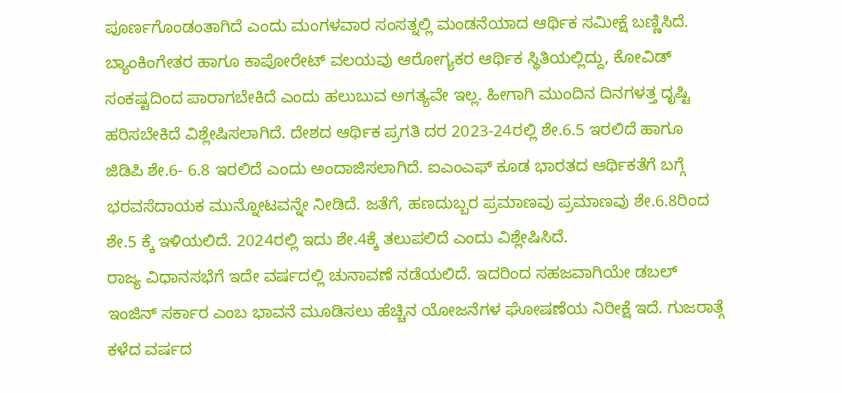ಪೂರ್ಣಗೊಂಡಂತಾಗಿದೆ ಎಂದು ಮಂಗಳವಾರ ಸಂಸತ್ನಲ್ಲಿ ಮಂಡನೆಯಾದ ಆರ್ಥಿಕ ಸಮೀಕ್ಷೆ ಬಣ್ಣಿಸಿದೆ. ಬ್ಯಾಂಕಿಂಗೇತರ ಹಾಗೂ ಕಾಪೋರೇಟ್ ವಲಯವು ಆರೋಗ್ಯಕರ ಆರ್ಥಿಕ ಸ್ಥಿತಿಯಲ್ಲಿದ್ದು, ಕೋವಿಡ್ ಸಂಕಷ್ಟದಿಂದ ಪಾರಾಗಬೇಕಿದೆ ಎಂದು ಹಲುಬುವ ಅಗತ್ಯವೇ ಇಲ್ಲ. ಹೀಗಾಗಿ ಮುಂದಿನ ದಿನಗಳತ್ತ ದೃಷ್ಟಿ ಹರಿಸಬೇಕಿದೆ ವಿಶ್ಲೇಷಿಸಲಾಗಿದೆ. ದೇಶದ ಆರ್ಥಿಕ ಪ್ರಗತಿ ದರ 2023-24ರಲ್ಲಿ ಶೇ.6.5 ಇರಲಿದೆ ಹಾಗೂ ಜಿಡಿಪಿ ಶೇ.6- 6.8 ಇರಲಿದೆ ಎಂದು ಅಂದಾಜಿಸಲಾಗಿದೆ. ಐಎಂಎಫ್ ಕೂಡ ಭಾರತದ ಆರ್ಥಿಕತೆಗೆ ಬಗ್ಗೆ ಭರವಸೆದಾಯಕ ಮುನ್ನೋಟವನ್ನೇ ನೀಡಿದೆ. ಜತೆಗೆ, ಹಣದುಬ್ಬರ ಪ್ರಮಾಣವು ಪ್ರಮಾಣವು ಶೇ.6.8ರಿಂದ ಶೇ.5 ಕ್ಕೆ ಇಳಿಯಲಿದೆ. 2024ರಲ್ಲಿ ಇದು ಶೇ.4ಕ್ಕೆ ತಲುಪಲಿದೆ ಎಂದು ವಿಶ್ಲೇಷಿಸಿದೆ.
ರಾಜ್ಯ ವಿಧಾನಸಭೆಗೆ ಇದೇ ವರ್ಷದಲ್ಲಿ ಚುನಾವಣೆ ನಡೆಯಲಿದೆ. ಇದರಿಂದ ಸಹಜವಾಗಿಯೇ ಡಬಲ್ ಇಂಜಿನ್ ಸರ್ಕಾರ ಎಂಬ ಭಾವನೆ ಮೂಡಿಸಲು ಹೆಚ್ಚಿನ ಯೋಜನೆಗಳ ಘೋಷಣೆಯ ನಿರೀಕ್ಷೆ ಇದೆ. ಗುಜರಾತ್ಗೆ ಕಳೆದ ವರ್ಷದ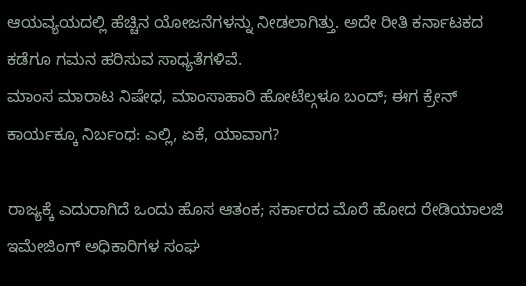ಆಯವ್ಯಯದಲ್ಲಿ ಹೆಚ್ಚಿನ ಯೋಜನೆಗಳನ್ನು ನೀಡಲಾಗಿತ್ತು. ಅದೇ ರೀತಿ ಕರ್ನಾಟಕದ ಕಡೆಗೂ ಗಮನ ಹರಿಸುವ ಸಾಧ್ಯತೆಗಳಿವೆ.
ಮಾಂಸ ಮಾರಾಟ ನಿಷೇಧ, ಮಾಂಸಾಹಾರಿ ಹೋಟೆಲ್ಗಳೂ ಬಂದ್; ಈಗ ಕ್ರೇನ್ ಕಾರ್ಯಕ್ಕೂ ನಿರ್ಬಂಧ: ಎಲ್ಲಿ, ಏಕೆ, ಯಾವಾಗ?

ರಾಜ್ಯಕ್ಕೆ ಎದುರಾಗಿದೆ ಒಂದು ಹೊಸ ಆತಂಕ; ಸರ್ಕಾರದ ಮೊರೆ ಹೋದ ರೇಡಿಯಾಲಜಿ ಇಮೇಜಿಂಗ್ ಅಧಿಕಾರಿಗಳ ಸಂಘ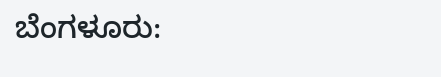ಬೆಂಗಳೂರು: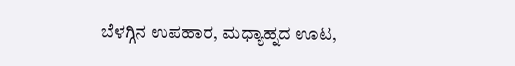ಬೆಳಗ್ಗಿನ ಉಪಹಾರ, ಮಧ್ಯಾಹ್ನದ ಊಟ,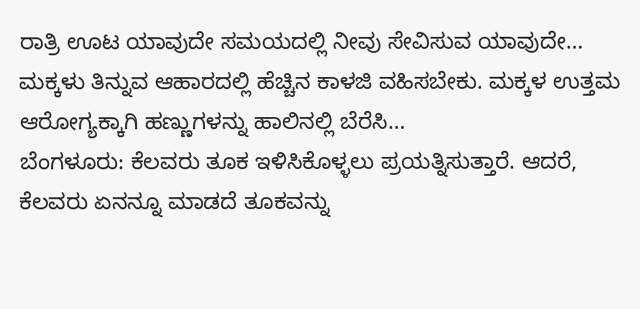ರಾತ್ರಿ ಊಟ ಯಾವುದೇ ಸಮಯದಲ್ಲಿ ನೀವು ಸೇವಿಸುವ ಯಾವುದೇ…
ಮಕ್ಕಳು ತಿನ್ನುವ ಆಹಾರದಲ್ಲಿ ಹೆಚ್ಚಿನ ಕಾಳಜಿ ವಹಿಸಬೇಕು. ಮಕ್ಕಳ ಉತ್ತಮ ಆರೋಗ್ಯಕ್ಕಾಗಿ ಹಣ್ಣುಗಳನ್ನು ಹಾಲಿನಲ್ಲಿ ಬೆರೆಸಿ…
ಬೆಂಗಳೂರು: ಕೆಲವರು ತೂಕ ಇಳಿಸಿಕೊಳ್ಳಲು ಪ್ರಯತ್ನಿಸುತ್ತಾರೆ. ಆದರೆ, ಕೆಲವರು ಏನನ್ನೂ ಮಾಡದೆ ತೂಕವನ್ನು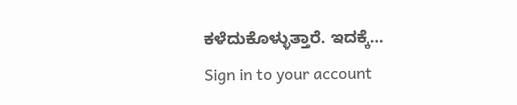ಕಳೆದುಕೊಳ್ಳುತ್ತಾರೆ. ಇದಕ್ಕೆ…
Sign in to your account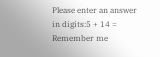Please enter an answer in digits:5 + 14 =
Remember me